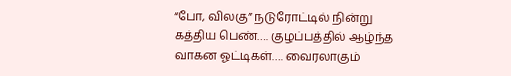“போ, விலகு” நடுரோட்டில் நின்று கத்திய பெண்…. குழப்பத்தில் ஆழ்ந்த வாகன ஓட்டிகள்…. வைரலாகும்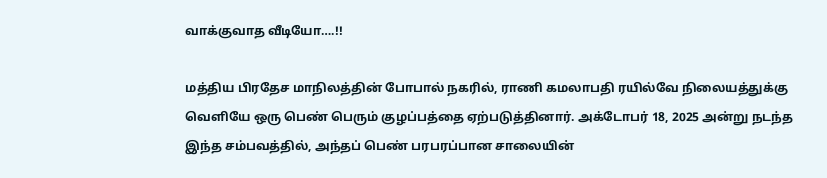வாக்குவாத வீடியோ….!!

மத்திய பிரதேச மாநிலத்தின் போபால் நகரில், ராணி கமலாபதி ரயில்வே நிலையத்துக்கு வெளியே ஒரு பெண் பெரும் குழப்பத்தை ஏற்படுத்தினார். அக்டோபர் 18, 2025 அன்று நடந்த இந்த சம்பவத்தில், அந்தப் பெண் பரபரப்பான சாலையின்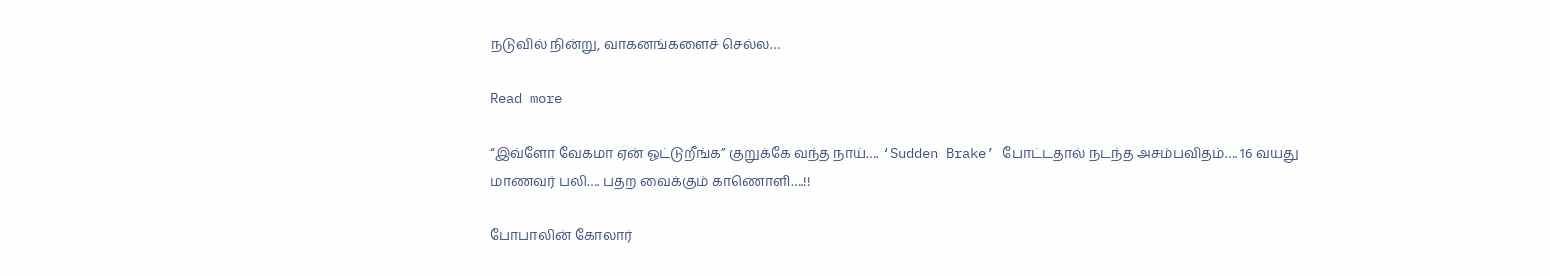நடுவில் நின்று, வாகனங்களைச் செல்ல…

Read more

“இவ்ளோ வேகமா ஏன் ஓட்டுறீங்க” குறுக்கே வந்த நாய்…. ‘Sudden Brake’ போட்டதால் நடந்த அசம்பவிதம்…. 16 வயது மாணவர் பலி…. பதற வைக்கும் காணொளி….!!

போபாலின் கோலார்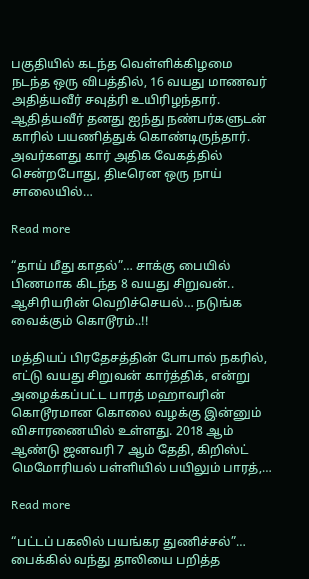பகுதியில் கடந்த வெள்ளிக்கிழமை நடந்த ஒரு விபத்தில், 16 வயது மாணவர் அதித்யவீர் சவுத்ரி உயிரிழந்தார். ஆதித்யவீர் தனது ஐந்து நண்பர்களுடன் காரில் பயணித்துக் கொண்டிருந்தார். அவர்களது கார் அதிக வேகத்தில் சென்றபோது, திடீரென ஒரு நாய் சாலையில்…

Read more

“தாய் மீது காதல்”… சாக்கு பையில் பிணமாக கிடந்த 8 வயது சிறுவன்.. ஆசிரியரின் வெறிச்செயல்… நடுங்க வைக்கும் கொடூரம்..!!

மத்தியப் பிரதேசத்தின் போபால் நகரில், எட்டு வயது சிறுவன் கார்த்திக், என்று அழைக்கப்பட்ட பாரத் மஹாவரின் கொடூரமான கொலை வழக்கு இன்னும் விசாரணையில் உள்ளது. 2018 ஆம் ஆண்டு ஜனவரி 7 ஆம் தேதி, கிறிஸ்ட் மெமோரியல் பள்ளியில் பயிலும் பாரத்,…

Read more

“பட்டப் பகலில் பயங்கர துணிச்சல்”… பைக்கில் வந்து தாலியை பறித்த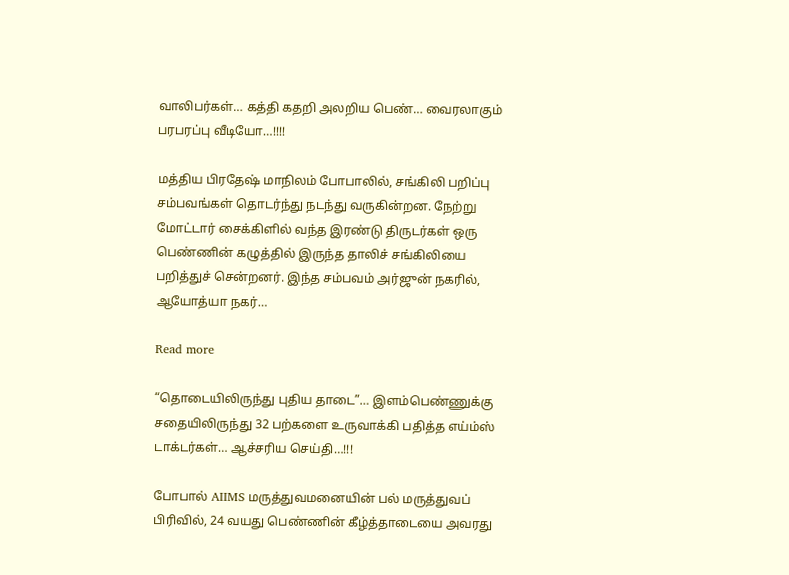வாலிபர்கள்… கத்தி கதறி அலறிய பெண்… வைரலாகும் பரபரப்பு வீடியோ…!!!!

மத்திய பிரதேஷ் மாநிலம் போபாலில், சங்கிலி பறிப்பு சம்பவங்கள் தொடர்ந்து நடந்து வருகின்றன. நேற்று மோட்டார் சைக்கிளில் வந்த இரண்டு திருடர்கள் ஒரு பெண்ணின் கழுத்தில் இருந்த தாலிச் சங்கிலியை பறித்துச் சென்றனர். இந்த சம்பவம் அர்ஜுன் நகரில், ஆயோத்யா நகர்…

Read more

“தொடையிலிருந்து புதிய தாடை”… இளம்பெண்ணுக்கு சதையிலிருந்து 32 பற்களை உருவாக்கி பதித்த எய்ம்ஸ் டாக்டர்கள்… ஆச்சரிய செய்தி…!!!

போபால் AIIMS மருத்துவமனையின் பல் மருத்துவப் பிரிவில், 24 வயது பெண்ணின் கீழ்த்தாடையை அவரது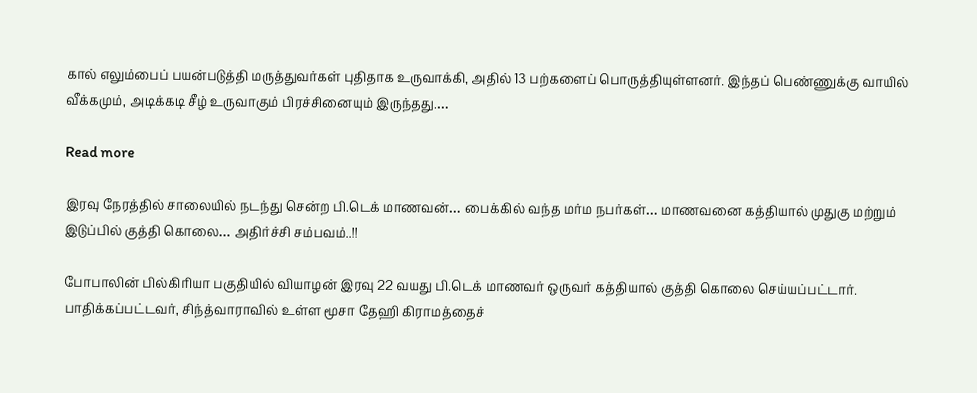கால் எலும்பைப் பயன்படுத்தி மருத்துவர்கள் புதிதாக உருவாக்கி, அதில் 13 பற்களைப் பொருத்தியுள்ளனர். இந்தப் பெண்ணுக்கு வாயில் வீக்கமும், அடிக்கடி சீழ் உருவாகும் பிரச்சினையும் இருந்தது.…

Read more

இரவு நேரத்தில் சாலையில் நடந்து சென்ற பி.டெக் மாணவன்… பைக்கில் வந்த மர்ம நபர்கள்… மாணவனை கத்தியால் முதுகு மற்றும் இடுப்பில் குத்தி கொலை… அதிர்ச்சி சம்பவம்..!!

போபாலின் பில்கிரியா பகுதியில் வியாழன் இரவு 22 வயது பி.டெக் மாணவர் ஒருவர் கத்தியால் குத்தி கொலை செய்யப்பட்டார். பாதிக்கப்பட்டவர், சிந்த்வாராவில் உள்ள மூசா தேஹி கிராமத்தைச்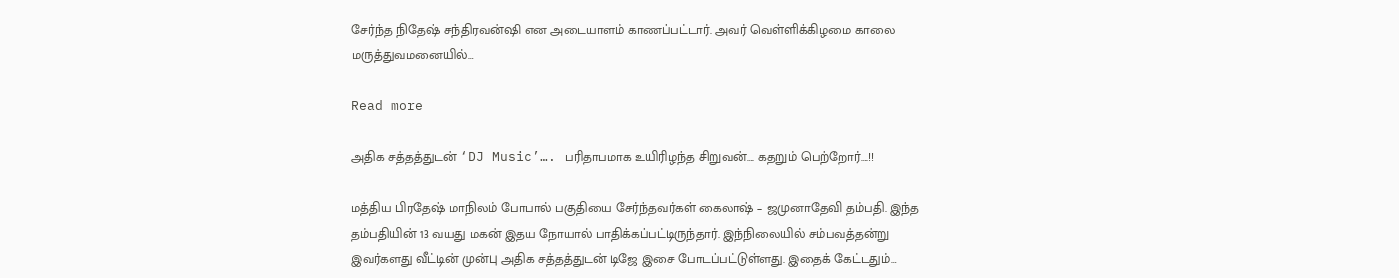சேர்ந்த நிதேஷ் சந்திரவன்ஷி என அடையாளம் காணப்பட்டார். அவர் வெள்ளிக்கிழமை காலை மருத்துவமனையில்…

Read more

அதிக சத்தத்துடன் ‘DJ Music’…. பரிதாபமாக உயிரிழந்த சிறுவன்…. கதறும் பெற்றோர்….!!

மத்திய பிரதேஷ் மாநிலம் போபால் பகுதியை சேர்ந்தவர்கள் கைலாஷ் – ஜமுனாதேவி தம்பதி. இந்த தம்பதியின் 13 வயது மகன் இதய நோயால் பாதிக்கப்பட்டிருந்தார். இந்நிலையில் சம்பவத்தன்று இவர்களது வீட்டின் முன்பு அதிக சத்தத்துடன் டிஜே இசை போடப்பட்டுள்ளது. இதைக் கேட்டதும்…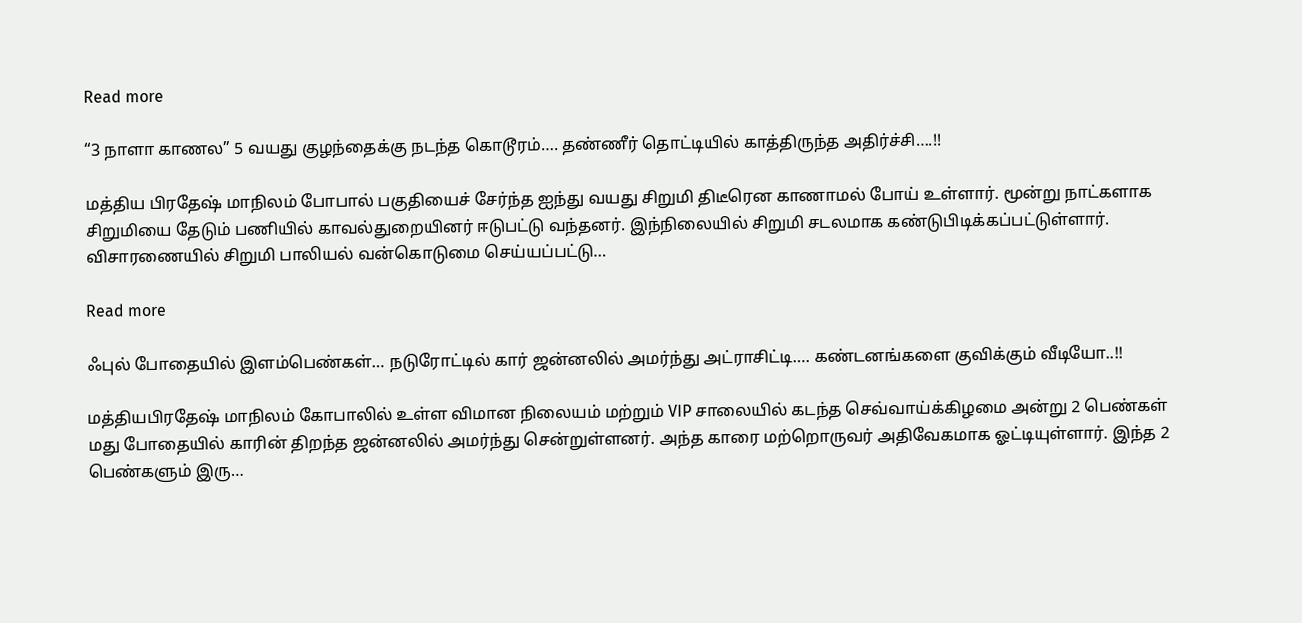Read more

“3 நாளா காணல” 5 வயது குழந்தைக்கு நடந்த கொடூரம்…. தண்ணீர் தொட்டியில் காத்திருந்த அதிர்ச்சி….!!

மத்திய பிரதேஷ் மாநிலம் போபால் பகுதியைச் சேர்ந்த ஐந்து வயது சிறுமி திடீரென காணாமல் போய் உள்ளார். மூன்று நாட்களாக சிறுமியை தேடும் பணியில் காவல்துறையினர் ஈடுபட்டு வந்தனர். இந்நிலையில் சிறுமி சடலமாக கண்டுபிடிக்கப்பட்டுள்ளார். விசாரணையில் சிறுமி பாலியல் வன்கொடுமை செய்யப்பட்டு…

Read more

ஃபுல் போதையில் இளம்பெண்கள்… நடுரோட்டில் கார் ஜன்னலில் அமர்ந்து அட்ராசிட்டி…. கண்டனங்களை குவிக்கும் வீடியோ..!!

மத்தியபிரதேஷ் மாநிலம் கோபாலில் உள்ள விமான நிலையம் மற்றும் VIP சாலையில் கடந்த செவ்வாய்க்கிழமை அன்று 2 பெண்கள் மது போதையில் காரின் திறந்த ஜன்னலில் அமர்ந்து சென்றுள்ளனர். அந்த காரை மற்றொருவர் அதிவேகமாக ஓட்டியுள்ளார். இந்த 2 பெண்களும் இரு…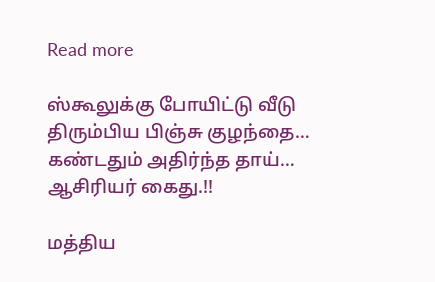Read more

ஸ்கூலுக்கு போயிட்டு வீடு திரும்பிய பிஞ்சு குழந்தை… கண்டதும் அதிர்ந்த தாய்… ஆசிரியர் கைது.!!

மத்திய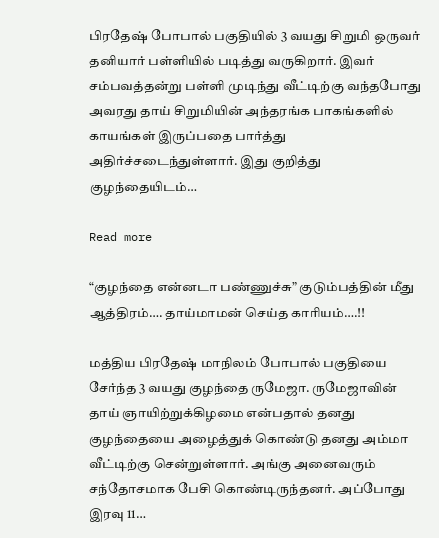பிரதேஷ் போபால் பகுதியில் 3 வயது சிறுமி ஒருவர் தனியார் பள்ளியில் படித்து வருகிறார். இவர் சம்பவத்தன்று பள்ளி முடிந்து வீட்டிற்கு வந்தபோது அவரது தாய் சிறுமியின் அந்தரங்க பாகங்களில் காயங்கள் இருப்பதை பார்த்து அதிர்ச்சடைந்துள்ளார். இது குறித்து குழந்தையிடம்…

Read more

“குழந்தை என்னடா பண்ணுச்சு” குடும்பத்தின் மீது ஆத்திரம்…. தாய்மாமன் செய்த காரியம்….!!

மத்திய பிரதேஷ் மாநிலம் போபால் பகுதியை சேர்ந்த 3 வயது குழந்தை ருமேஜா. ருமேஜாவின் தாய் ஞாயிற்றுக்கிழமை என்பதால் தனது குழந்தையை அழைத்துக் கொண்டு தனது அம்மா வீட்டிற்கு சென்றுள்ளார். அங்கு அனைவரும் சந்தோசமாக பேசி கொண்டிருந்தனர். அப்போது இரவு 11…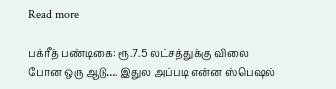Read more

பக்ரீத் பண்டிகை: ரூ.7.5 லட்சத்துக்கு விலை போன ஒரு ஆடு…. இதுல அப்படி என்ன ஸ்பெஷல்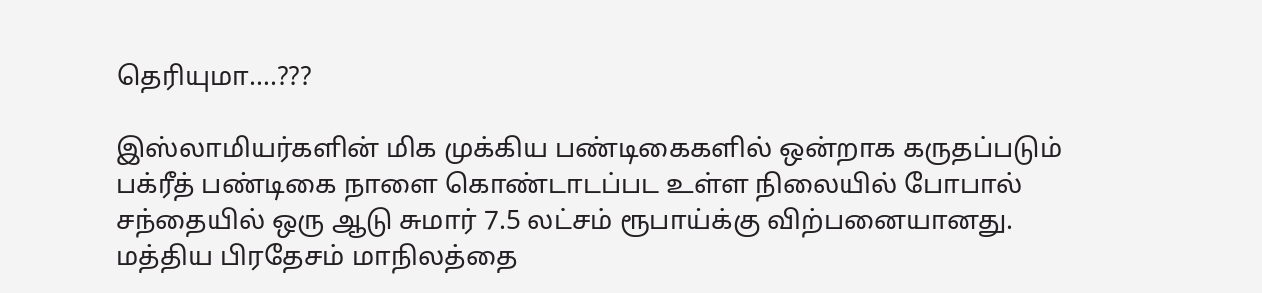தெரியுமா….???

இஸ்லாமியர்களின் மிக முக்கிய பண்டிகைகளில் ஒன்றாக கருதப்படும் பக்ரீத் பண்டிகை நாளை கொண்டாடப்பட உள்ள நிலையில் போபால் சந்தையில் ஒரு ஆடு சுமார் 7.5 லட்சம் ரூபாய்க்கு விற்பனையானது. மத்திய பிரதேசம் மாநிலத்தை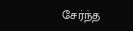சேர்ந்த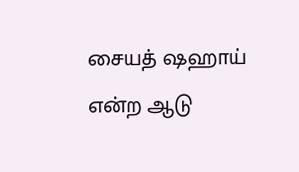சையத் ஷஹாய் என்ற ஆடு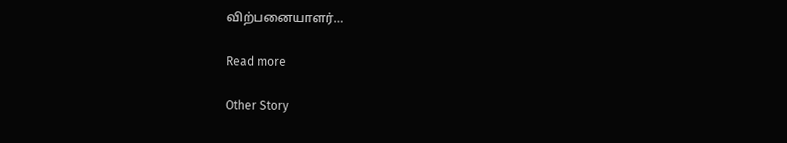விற்பனையாளர்…

Read more

Other Story